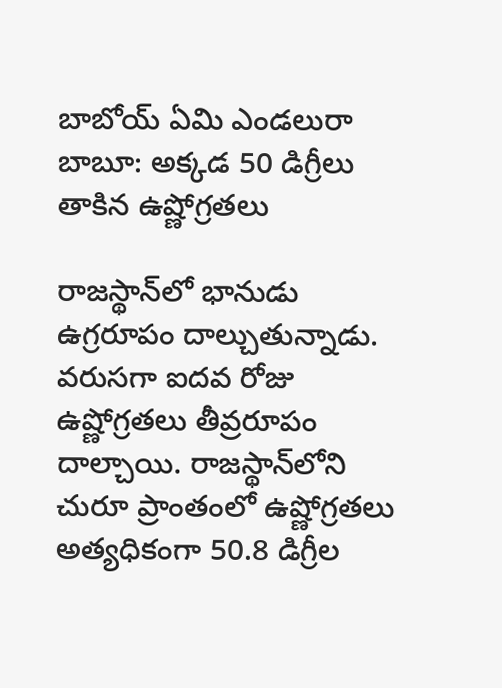బాబోయ్ ఏమి ఎండలురా బాబూ: అక్కడ 50 డిగ్రీలు తాకిన ఉష్ణోగ్రతలు

రాజస్థాన్‌లో భానుడు ఉగ్రరూపం దాల్చుతున్నాడు. వరుసగా ఐదవ రోజు ఉష్ణోగ్రతలు తీవ్రరూపం దాల్చాయి. రాజస్థాన్‌లోని చురూ ప్రాంతంలో ఉష్ణోగ్రతలు అత్యధికంగా 50.8 డిగ్రీల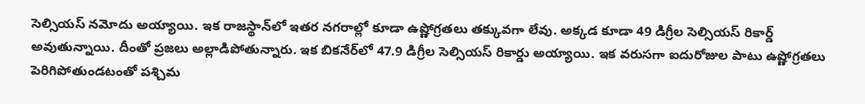సెల్సియస్ నమోదు అయ్యాయి. ఇక రాజస్థాన్‌లో ఇతర నగరాల్లో కూడా ఉష్ణోగ్రతలు తక్కువగా లేవు. అక్కడ కూడా 49 డిగ్రీల సెల్సియస్ రికార్డ్ అవుతున్నాయి. దీంతో ప్రజలు అల్లాడిపోతున్నారు. ఇక బికనేర్‌లో 47.9 డిగ్రీల సెల్సియస్ రికార్డు అయ్యాయి. ఇక వరుసగా ఐదురోజుల పాటు ఉష్ణోగ్రతలు పెరిగిపోతుండటంతో పశ్చిమ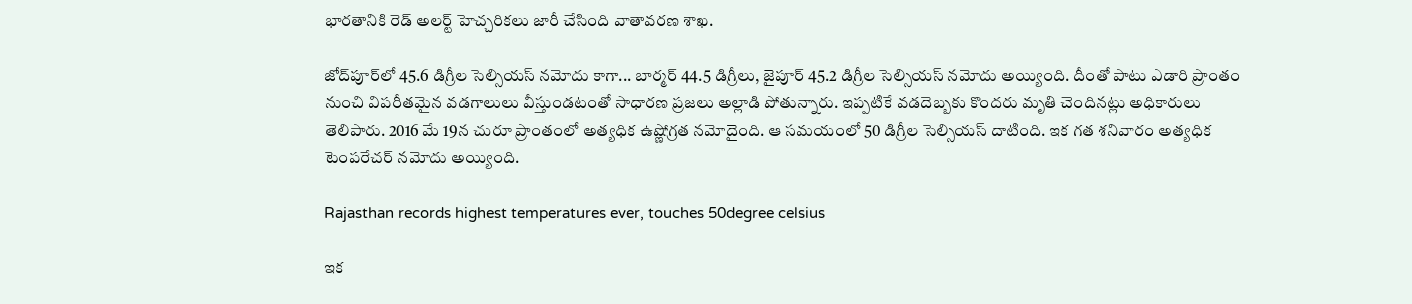భారతానికి రెడ్ అలర్ట్ హెచ్చరికలు జారీ చేసింది వాతావరణ శాఖ.

జోద్‌పూర్‌లో 45.6 డిగ్రీల సెల్సియస్ నమోదు కాగా... బార్మర్ 44.5 డిగ్రీలు, జైపూర్ 45.2 డిగ్రీల సెల్సియస్ నమోదు అయ్యింది. దీంతో పాటు ఎడారి ప్రాంతం నుంచి విపరీతమైన వడగాలులు వీస్తుండటంతో సాధారణ ప్రజలు అల్లాడి పోతున్నారు. ఇప్పటికే వడదెబ్బకు కొందరు మృతి చెందినట్లు అధికారులు తెలిపారు. 2016 మే 19న చురూ ప్రాంతంలో అత్యధిక ఉష్ణోగ్రత నమోదైంది. ఆ సమయంలో 50 డిగ్రీల సెల్సియస్ దాటింది. ఇక గత శనివారం అత్యధిక టెంపరేచర్ నమోదు అయ్యింది.

Rajasthan records highest temperatures ever, touches 50degree celsius

ఇక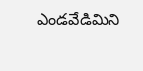ఎండవేడిమిని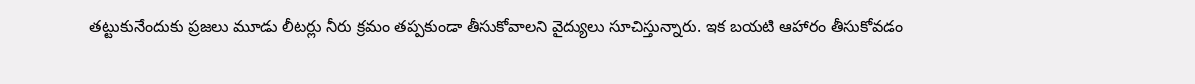తట్టుకునేందుకు ప్రజలు మూడు లీటర్లు నీరు క్రమం తప్పకుండా తీసుకోవాలని వైద్యులు సూచిస్తున్నారు. ఇక బయటి ఆహారం తీసుకోవడం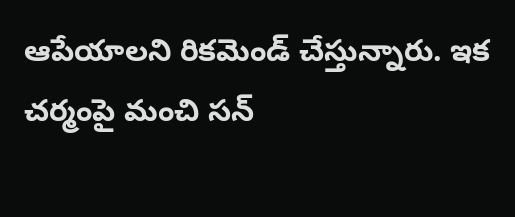ఆపేయాలని రికమెండ్ చేస్తున్నారు. ఇక చర్మంపై మంచి సన్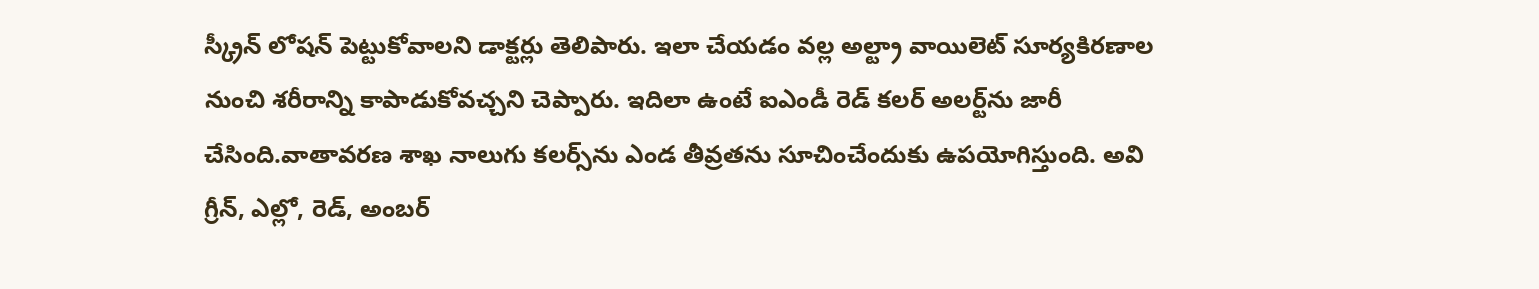స్క్రీన్ లోషన్ పెట్టుకోవాలని డాక్టర్లు తెలిపారు. ఇలా చేయడం వల్ల అల్ట్రా వాయిలెట్ సూర్యకిరణాల నుంచి శరీరాన్ని కాపాడుకోవచ్చని చెప్పారు. ఇదిలా ఉంటే ఐఎండీ రెడ్ కలర్ అలర్ట్‌ను జారీ చేసింది.వాతావరణ శాఖ నాలుగు కలర్స్‌ను ఎండ తీవ్రతను సూచించేందుకు ఉపయోగిస్తుంది. అవి గ్రీన్, ఎల్లో, రెడ్, అంబర్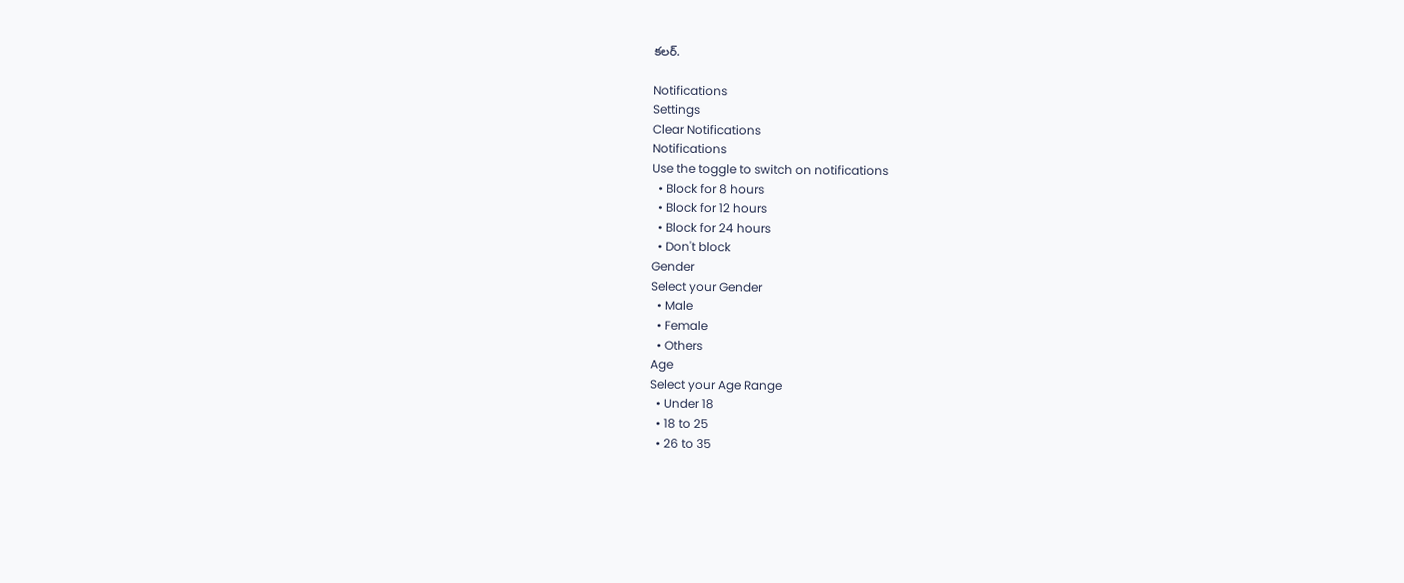కలర్.

Notifications
Settings
Clear Notifications
Notifications
Use the toggle to switch on notifications
  • Block for 8 hours
  • Block for 12 hours
  • Block for 24 hours
  • Don't block
Gender
Select your Gender
  • Male
  • Female
  • Others
Age
Select your Age Range
  • Under 18
  • 18 to 25
  • 26 to 35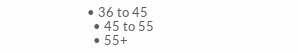• 36 to 45
  • 45 to 55
  • 55+